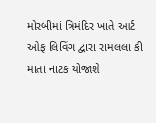મોરબીમાં ત્રિમંદિર ખાતે આર્ટ ઓફ લિવિંગ દ્વારા રામલલા કી માતા નાટક યોજાશે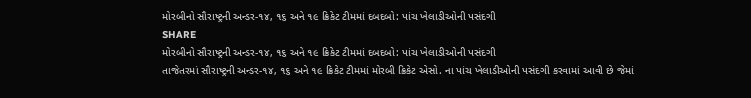મોરબીનો સૌરાષ્ટ્રની અન્ડર-૧૪, ૧૬ અને ૧૯ ક્રિકેટ ટીમમાં દબદબો: પાંચ ખેલાડીઓની પસંદગી
SHARE
મોરબીનો સૌરાષ્ટ્રની અન્ડર-૧૪, ૧૬ અને ૧૯ ક્રિકેટ ટીમમાં દબદબો: પાંચ ખેલાડીઓની પસંદગી
તાજેતરમાં સૌરાષ્ટ્રની અન્ડર-૧૪, ૧૬ અને ૧૯ ક્રિકેટ ટીમમાં મોરબી ક્રિકેટ એસો. ના પાંચ ખેલાડીઓની પસંદગી કરવામાં આવી છે જેમાં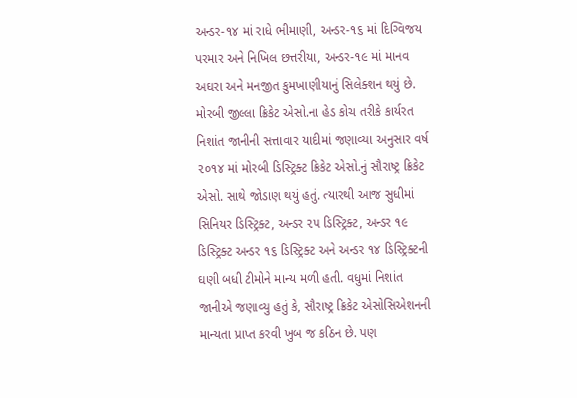અન્ડર-૧૪ માં રાધે ભીમાણી, અન્ડર-૧૬ માં દિગ્વિજય પરમાર અને નિખિલ છત્તરીયા, અન્ડર-૧૯ માં માનવ અઘરા અને મનજીત કુમખાણીયાનું સિલેક્શન થયું છે.
મોરબી જીલ્લા ક્રિકેટ એસો.ના હેડ કોચ તરીકે કાર્યરત નિશાંત જાનીની સત્તાવાર યાદીમાં જણાવ્યા અનુસાર વર્ષ ૨૦૧૪ માં મોરબી ડિસ્ટ્રિક્ટ ક્રિકેટ એસો.નું સૌરાષ્ટ્ર ક્રિકેટ એસો. સાથે જોડાણ થયું હતું. ત્યારથી આજ સુધીમાં સિનિયર ડિસ્ટ્રિક્ટ, અન્ડર ૨૫ ડિસ્ટ્રિક્ટ, અન્ડર ૧૯ ડિસ્ટ્રિક્ટ અન્ડર ૧૬ ડિસ્ટ્રિક્ટ અને અન્ડર ૧૪ ડિસ્ટ્રિક્ટની ઘણી બધી ટીમોને માન્ય મળી હતી. વધુમાં નિશાંત જાનીએ જણાવ્યુ હતું કે, સૌરાષ્ટ્ર ક્રિકેટ એસોસિએશનની માન્યતા પ્રાપ્ત કરવી ખુબ જ કઠિન છે. પણ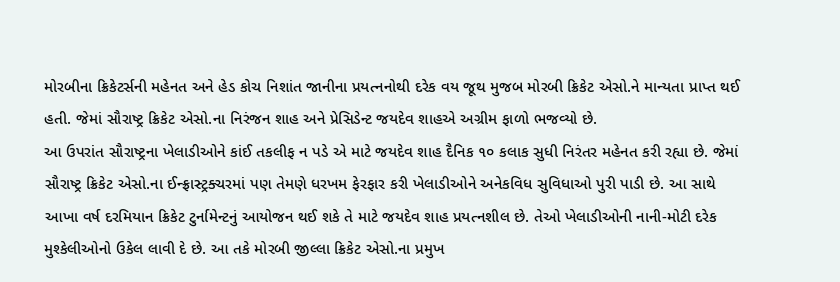મોરબીના ક્રિકેટર્સની મહેનત અને હેડ કોચ નિશાંત જાનીના પ્રયત્નનોથી દરેક વય જૂથ મુજબ મોરબી ક્રિકેટ એસો.ને માન્યતા પ્રાપ્ત થઈ હતી. જેમાં સૌરાષ્ટ્ર ક્રિકેટ એસો.ના નિરંજન શાહ અને પ્રેસિડેન્ટ જયદેવ શાહએ અગ્રીમ ફાળો ભજવ્યો છે.
આ ઉપરાંત સૌરાષ્ટ્રના ખેલાડીઓને કાંઈ તકલીફ ન પડે એ માટે જયદેવ શાહ દૈનિક ૧૦ કલાક સુધી નિરંતર મહેનત કરી રહ્યા છે. જેમાં સૌરાષ્ટ્ર ક્રિકેટ એસો.ના ઈન્ફ્રાસ્ટ્રક્ચરમાં પણ તેમણે ધરખમ ફેરફાર કરી ખેલાડીઓને અનેકવિધ સુવિધાઓ પુરી પાડી છે. આ સાથે આખા વર્ષ દરમિયાન ક્રિકેટ ટુર્નામેન્ટનું આયોજન થઈ શકે તે માટે જયદેવ શાહ પ્રયત્નશીલ છે. તેઓ ખેલાડીઓની નાની-મોટી દરેક મુશ્કેલીઓનો ઉકેલ લાવી દે છે. આ તકે મોરબી જીલ્લા ક્રિકેટ એસો.ના પ્રમુખ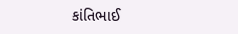કાંતિભાઈ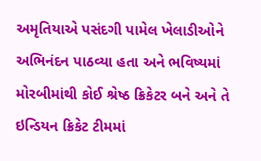અમૃતિયાએ પસંદગી પામેલ ખેલાડીઓને અભિનંદન પાઠવ્યા હતા અને ભવિષ્યમાં મોરબીમાંથી કોઈ શ્રેષ્ઠ ક્રિકેટર બને અને તે ઇન્ડિયન ક્રિકેટ ટીમમાં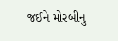જઈને મોરબીનુ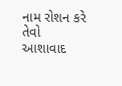નામ રોશન કરે તેવો આશાવાદ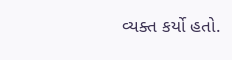વ્યક્ત કર્યો હતો.